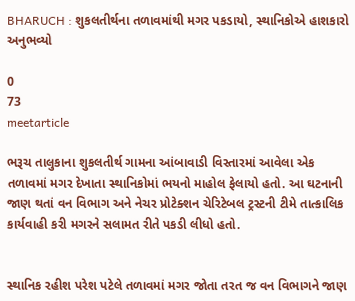BHARUCH : શુકલતીર્થના તળાવમાંથી મગર પકડાયો, સ્થાનિકોએ હાશકારો અનુભવ્યો

0
73
meetarticle

ભરૂચ તાલુકાના શુકલતીર્થ ગામના આંબાવાડી વિસ્તારમાં આવેલા એક તળાવમાં મગર દેખાતા સ્થાનિકોમાં ભયનો માહોલ ફેલાયો હતો. આ ઘટનાની જાણ થતાં વન વિભાગ અને નેચર પ્રોટેક્શન ચેરિટેબલ ટ્રસ્ટની ટીમે તાત્કાલિક કાર્યવાહી કરી મગરને સલામત રીતે પકડી લીધો હતો.


સ્થાનિક રહીશ પરેશ પટેલે તળાવમાં મગર જોતા તરત જ વન વિભાગને જાણ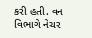કરી હતી. વન વિભાગે નેચર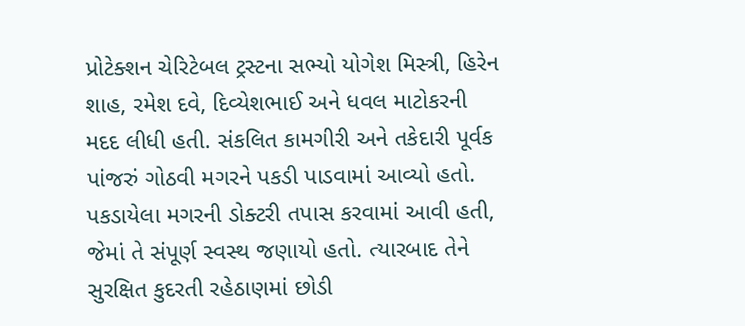પ્રોટેક્શન ચેરિટેબલ ટ્રસ્ટના સભ્યો યોગેશ મિસ્ત્રી, હિરેન શાહ, રમેશ દવે, દિવ્યેશભાઈ અને ધવલ માટોકરની મદદ લીધી હતી. સંકલિત કામગીરી અને તકેદારી પૂર્વક પાંજરું ગોઠવી મગરને પકડી પાડવામાં આવ્યો હતો.
પકડાયેલા મગરની ડોક્ટરી તપાસ કરવામાં આવી હતી, જેમાં તે સંપૂર્ણ સ્વસ્થ જણાયો હતો. ત્યારબાદ તેને સુરક્ષિત કુદરતી રહેઠાણમાં છોડી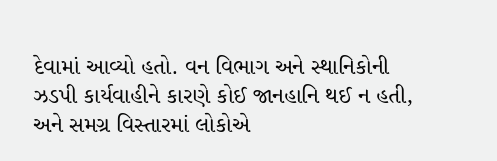દેવામાં આવ્યો હતો. વન વિભાગ અને સ્થાનિકોની ઝડપી કાર્યવાહીને કારણે કોઈ જાનહાનિ થઈ ન હતી, અને સમગ્ર વિસ્તારમાં લોકોએ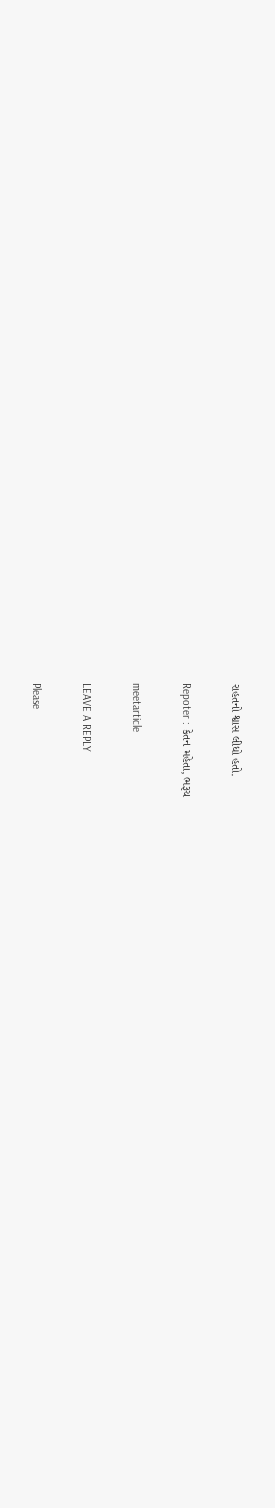રાહતનો શ્વાસ લીધો હતો.

Repoter : કેતન મહેતા, ભરૂચ

meetarticle

LEAVE A REPLY

Please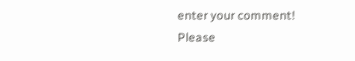enter your comment!
Please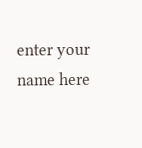enter your name here